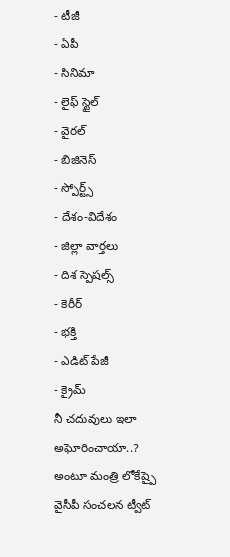- టీజీ
- ఏపీ
- సినిమా
- లైఫ్ స్టైల్
- వైరల్
- బిజినెస్
- స్పోర్ట్స్
- దేశం-విదేశం
- జిల్లా వార్తలు
- దిశ స్పెషల్స్
- కెరీర్
- భక్తి
- ఎడిట్ పేజీ
- క్రైమ్
నీ చదువులు ఇలా అఘోరించాయా..? అంటూ మంత్రి లోకేష్పై వైసీపీ సంచలన ట్వీట్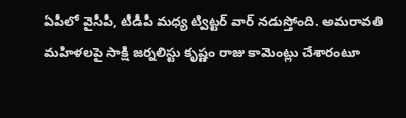ఏపీలో వైసీపీ, టీడీపీ మధ్య ట్విట్టర్ వార్ నడుస్తోంది. అమరావతి మహిళలపై సాక్షి జర్నలిస్టు కృష్ణం రాజు కామెంట్లు చేశారంటూ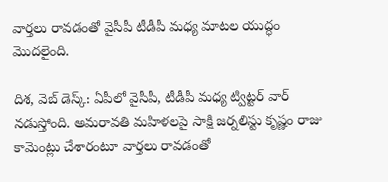వార్తలు రావడంతో వైసీపీ టీడీపీ మధ్య మాటల యుద్ధం మొదలైంది.

దిశ, వెబ్ డెస్క్: ఏపీలో వైసీపీ, టీడీపీ మధ్య ట్విట్టర్ వార్ నడుస్తోంది. అమరావతి మహిళలపై సాక్షి జర్నలిస్టు కృష్ణం రాజు కామెంట్లు చేశారంటూ వార్తలు రావడంతో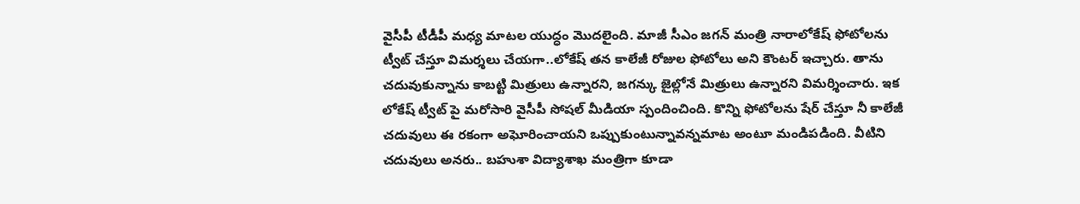వైసీపీ టీడీపీ మధ్య మాటల యుద్ధం మొదలైంది. మాజీ సీఎం జగన్ మంత్రి నారాలోకేష్ ఫోటోలను ట్వీట్ చేస్తూ విమర్శలు చేయగా..లోకేష్ తన కాలేజీ రోజుల ఫోటోలు అని కౌంటర్ ఇచ్చారు. తాను చదువుకున్నాను కాబట్టి మిత్రులు ఉన్నారని, జగన్కు జైల్లోనే మిత్రులు ఉన్నారని విమర్శించారు. ఇక లోకేష్ ట్వీట్ పై మరోసారి వైసీపీ సోషల్ మీడియా స్పందించింది. కొన్ని ఫోటోలను షేర్ చేస్తూ నీ కాలేజీ చదువులు ఈ రకంగా అఘోరించాయని ఒప్పుకుంటున్నావన్నమాట అంటూ మండిపడింది. వీటిని చదువులు అనరు.. బహుశా విద్యాశాఖ మంత్రిగా కూడా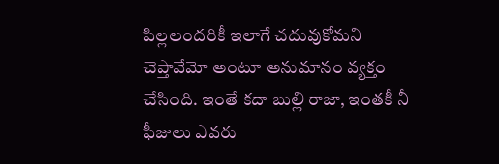పిల్లలందరికీ ఇలాగే చదువుకోమని చెప్తావేమో అంటూ అనుమానం వ్యక్తం చేసింది. ఇంతే కదా బుల్లి రాజా, ఇంతకీ నీ ఫీజులు ఎవరు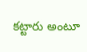కట్టారు అంటూ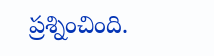ప్రశ్నించింది.